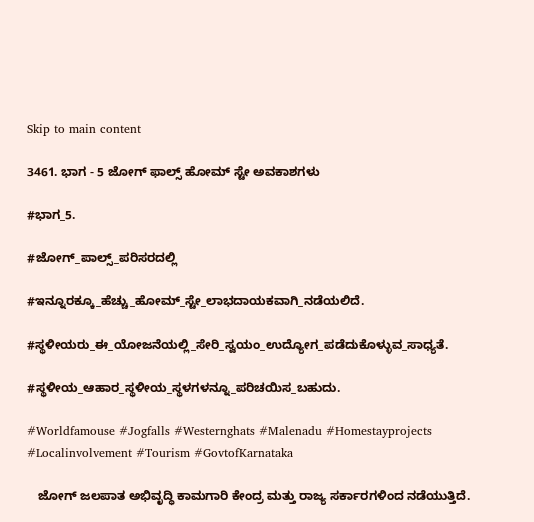Skip to main content

3461. ಭಾಗ - 5 ಜೋಗ್ ಫಾಲ್ಸ್ ಹೋಮ್ ಸ್ಟೇ ಅವಕಾಶಗಳು

#ಭಾಗ_5.

#ಜೋಗ್_ಪಾಲ್ಸ್_ಪರಿಸರದಲ್ಲಿ

#ಇನ್ನೂರಕ್ಕೂ_ಹೆಚ್ಚು_ಹೋಮ್_ಸ್ಟೇ_ಲಾಭದಾಯಕವಾಗಿ_ನಡೆಯಲಿದೆ.

#ಸ್ಥಳೀಯರು_ಈ_ಯೋಜನೆಯಲ್ಲಿ_ಸೇರಿ_ಸ್ವಯಂ_ಉದ್ಯೋಗ_ಪಡೆದುಕೊಳ್ಳುವ_ಸಾಧ್ಯತೆ.

#ಸ್ಥಳೀಯ_ಆಹಾರ_ಸ್ಥಳೀಯ_ಸ್ಥಳಗಳನ್ನೂ_ಪರಿಚಯಿಸ_ಬಹುದು.

#Worldfamouse #Jogfalls #Westernghats #Malenadu #Homestayprojects #Localinvolvement #Tourism #GovtofKarnataka

   ಜೋಗ್ ಜಲಪಾತ ಅಭಿವೃದ್ಧಿ ಕಾಮಗಾರಿ ಕೇಂದ್ರ ಮತ್ತು ರಾಜ್ಯ ಸರ್ಕಾರಗಳಿಂದ ನಡೆಯುತ್ತಿದೆ.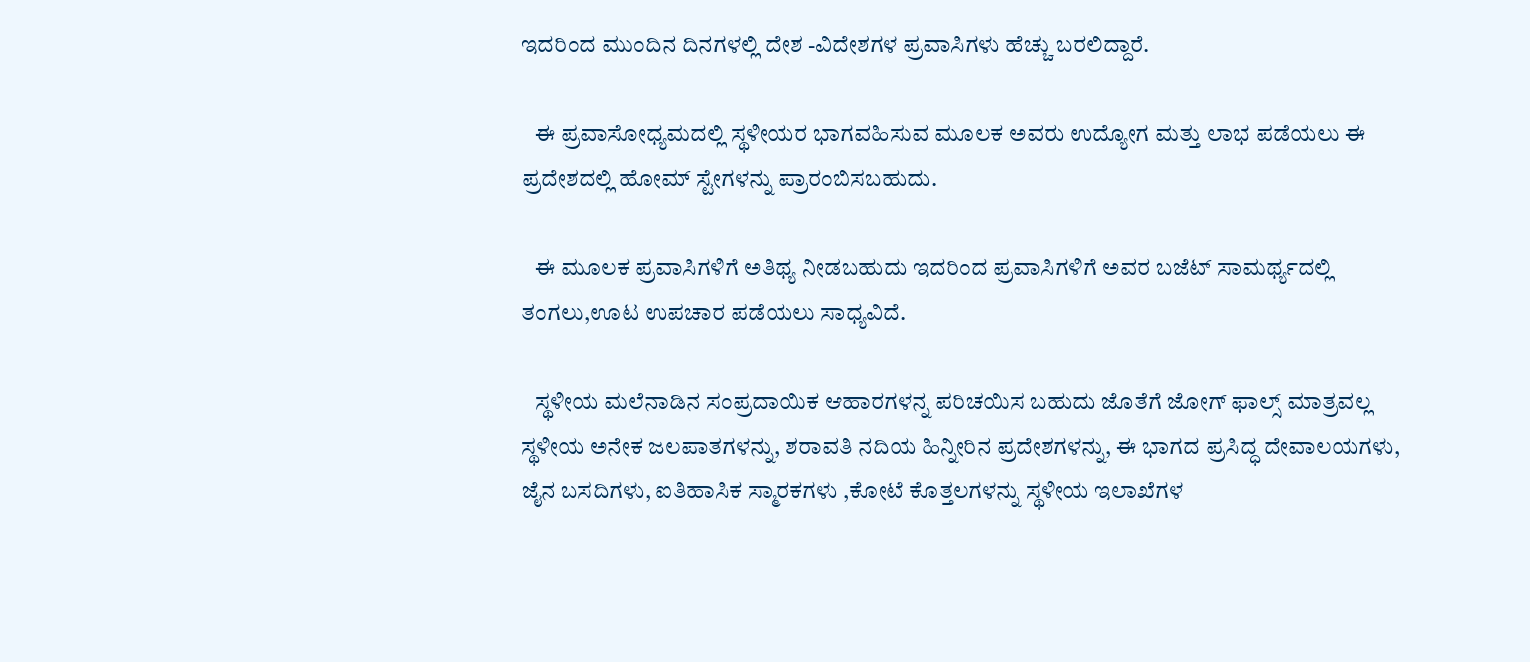ಇದರಿಂದ ಮುಂದಿನ ದಿನಗಳಲ್ಲಿ ದೇಶ -ವಿದೇಶಗಳ ಪ್ರವಾಸಿಗಳು ಹೆಚ್ಚು ಬರಲಿದ್ದಾರೆ.

   ಈ ಪ್ರವಾಸೋಧ್ಯಮದಲ್ಲಿ ಸ್ಥಳೀಯರ ಭಾಗವಹಿಸುವ ಮೂಲಕ ಅವರು ಉದ್ಯೋಗ ಮತ್ತು ಲಾಭ ಪಡೆಯಲು ಈ ಪ್ರದೇಶದಲ್ಲಿ ಹೋಮ್ ಸ್ಟೇಗಳನ್ನು ಪ್ರಾರಂಬಿಸಬಹುದು.

   ಈ ಮೂಲಕ ಪ್ರವಾಸಿಗಳಿಗೆ ಅತಿಥ್ಯ ನೀಡಬಹುದು ಇದರಿಂದ ಪ್ರವಾಸಿಗಳಿಗೆ ಅವರ ಬಜೆಟ್ ಸಾಮರ್ಥ್ಯದಲ್ಲಿ ತಂಗಲು,ಊಟ ಉಪಚಾರ ಪಡೆಯಲು ಸಾಧ್ಯವಿದೆ.

   ಸ್ಥಳೀಯ ಮಲೆನಾಡಿನ ಸಂಪ್ರದಾಯಿಕ ಆಹಾರಗಳನ್ನ ಪರಿಚಯಿಸ ಬಹುದು ಜೊತೆಗೆ ಜೋಗ್ ಫಾಲ್ಸ್ ಮಾತ್ರವಲ್ಲ ಸ್ಥಳೀಯ ಅನೇಕ ಜಲಪಾತಗಳನ್ನು, ಶರಾವತಿ ನದಿಯ ಹಿನ್ನೀರಿನ ಪ್ರದೇಶಗಳನ್ನು, ಈ ಭಾಗದ ಪ್ರಸಿದ್ಧ ದೇವಾಲಯಗಳು, ಜೈನ ಬಸದಿಗಳು, ಐತಿಹಾಸಿಕ ಸ್ಮಾರಕಗಳು ,ಕೋಟೆ ಕೊತ್ತಲಗಳನ್ನು ಸ್ಥಳೀಯ ಇಲಾಖೆಗಳ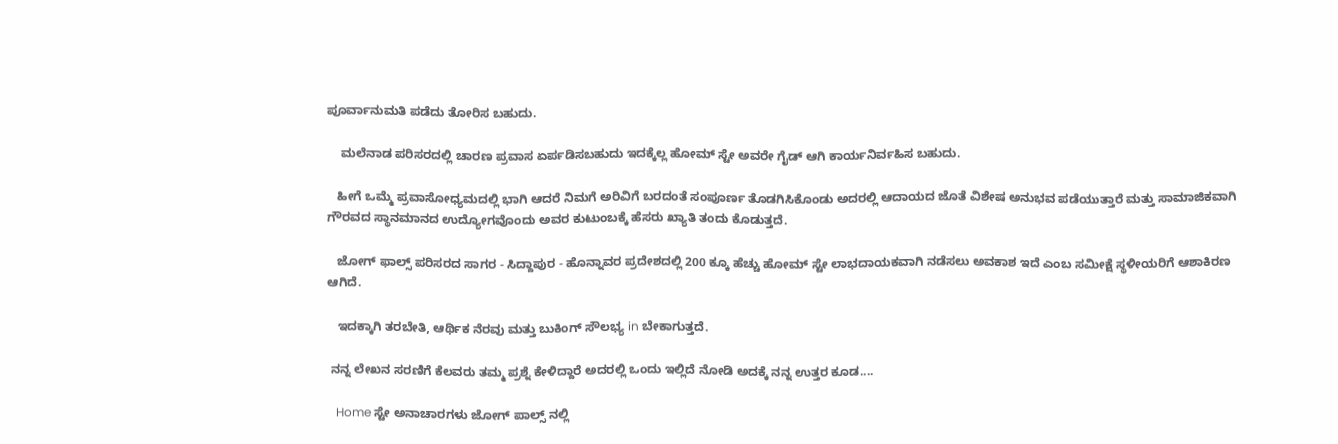ಪೂರ್ವಾನುಮತಿ ಪಡೆದು ತೋರಿಸ ಬಹುದು.

    ಮಲೆನಾಡ ಪರಿಸರದಲ್ಲಿ ಚಾರಣ ಪ್ರವಾಸ ಏರ್ಪಡಿಸಬಹುದು ಇದಕ್ಕೆಲ್ಲ ಹೋಮ್ ಸ್ಟೇ ಅವರೇ ಗೈಡ್ ಆಗಿ ಕಾರ್ಯನಿರ್ವಹಿಸ ಬಹುದು.

   ಹೀಗೆ ಒಮ್ಮೆ ಪ್ರವಾಸೋಧ್ಯಮದಲ್ಲಿ ಭಾಗಿ ಆದರೆ ನಿಮಗೆ ಅರಿವಿಗೆ ಬರದಂತೆ ಸಂಪೂರ್ಣ ತೊಡಗಿಸಿಕೊಂಡು ಅದರಲ್ಲಿ ಆದಾಯದ ಜೊತೆ ವಿಶೇಷ ಅನುಭವ ಪಡೆಯುತ್ತಾರೆ ಮತ್ತು ಸಾಮಾಜಿಕವಾಗಿ ಗೌರವದ ಸ್ಥಾನಮಾನದ ಉದ್ಯೋಗವೊಂದು ಅವರ ಕುಟುಂಬಕ್ಕೆ ಹೆಸರು ಖ್ಯಾತಿ ತಂದು ಕೊಡುತ್ತದೆ.

   ಜೋಗ್ ಫಾಲ್ಸ್ ಪರಿಸರದ ಸಾಗರ - ಸಿದ್ದಾಪುರ - ಹೊನ್ನಾವರ ಪ್ರದೇಶದಲ್ಲಿ 200 ಕ್ಕೂ ಹೆಚ್ಚು ಹೋಮ್ ಸ್ಟೇ ಲಾಭದಾಯಕವಾಗಿ ನಡೆಸಲು ಅವಕಾಶ ಇದೆ ಎಂಬ ಸಮೀಕ್ಷೆ ಸ್ಥಳೀಯರಿಗೆ ಆಶಾಕಿರಣ ಆಗಿದೆ.

   ಇದಕ್ಕಾಗಿ ತರಬೇತಿ, ಆರ್ಥಿಕ ನೆರವು ಮತ್ತು ಬುಕಿಂಗ್ ಸೌಲಭ್ಯ in ಬೇಕಾಗುತ್ತದೆ.

 ನನ್ನ ಲೇಖನ ಸರಣಿಗೆ ಕೆಲವರು ತಮ್ಮ ಪ್ರಶ್ನೆ ಕೇಳಿದ್ದಾರೆ ಅದರಲ್ಲಿ ಒಂದು ಇಲ್ಲಿದೆ ನೋಡಿ ಅದಕ್ಕೆ ನನ್ನ ಉತ್ತರ ಕೂಡ....

   Home ಸ್ಟೇ ಅನಾಚಾರಗಳು ಜೋಗ್ ಪಾಲ್ಸ್ ನಲ್ಲಿ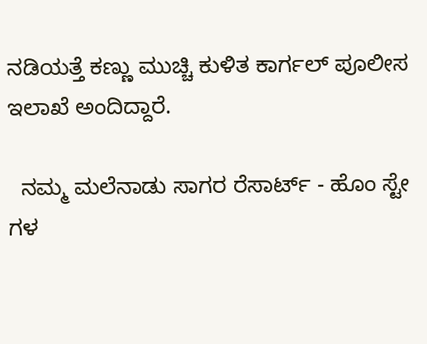ನಡಿಯತ್ತೆ ಕಣ್ಣು ಮುಚ್ಚಿ ಕುಳಿತ ಕಾರ್ಗಲ್ ಪೂಲೀಸ ಇಲಾಖೆ ಅಂದಿದ್ದಾರೆ.

  ನಮ್ಮ ಮಲೆನಾಡು ಸಾಗರ ರೆಸಾರ್ಟ್ - ಹೊಂ ಸ್ಟೇ ಗಳ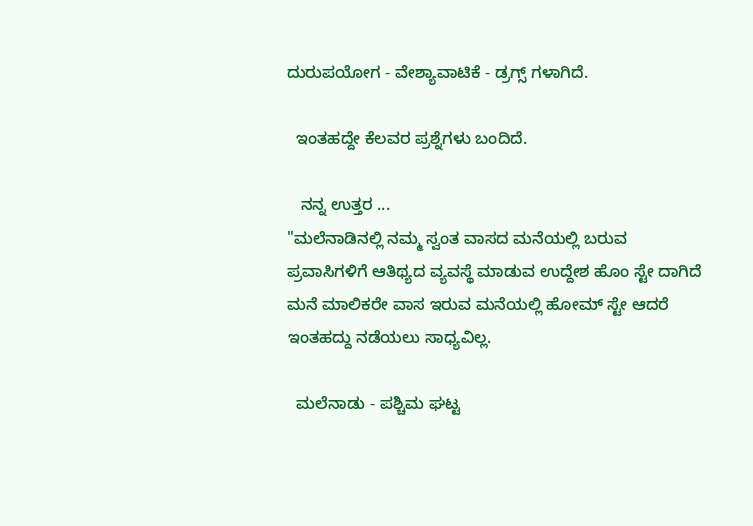ದುರುಪಯೋಗ - ವೇಶ್ಯಾವಾಟಿಕೆ - ಡ್ರಗ್ಸ್ ಗಳಾಗಿದೆ.

  ಇಂತಹದ್ದೇ ಕೆಲವರ ಪ್ರಶ್ನೆಗಳು ಬಂದಿದೆ.

   ನನ್ನ ಉತ್ತರ ...
"ಮಲೆನಾಡಿನಲ್ಲಿ ನಮ್ಮ ಸ್ವಂತ ವಾಸದ ಮನೆಯಲ್ಲಿ ಬರುವ ಪ್ರವಾಸಿಗಳಿಗೆ ಆತಿಥ್ಯದ ವ್ಯವಸ್ಥೆ ಮಾಡುವ ಉದ್ದೇಶ ಹೊಂ ಸ್ಟೇ ದಾಗಿದೆ ಮನೆ ಮಾಲಿಕರೇ ವಾಸ ಇರುವ ಮನೆಯಲ್ಲಿ ಹೋಮ್ ಸ್ಟೇ ಆದರೆ ಇಂತಹದ್ದು ನಡೆಯಲು ಸಾಧ್ಯವಿಲ್ಲ.

  ಮಲೆನಾಡು - ಪಶ್ಚಿಮ ಘಟ್ಟ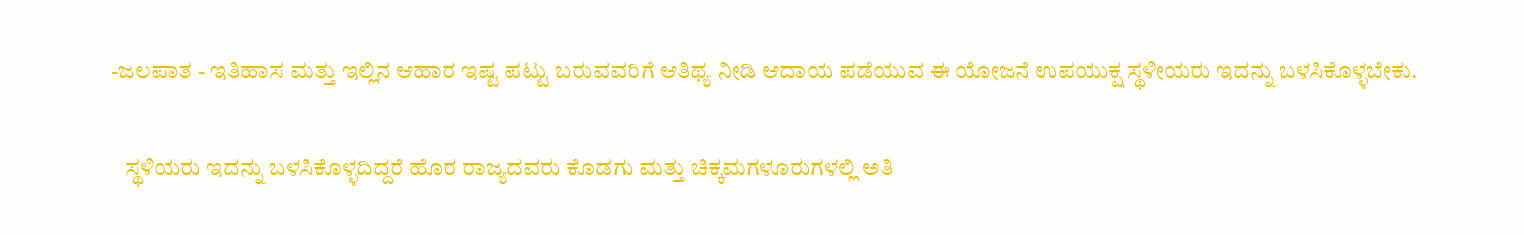-ಜಲಪಾತ - ಇತಿಹಾಸ ಮತ್ತು ಇಲ್ಲಿನ ಆಹಾರ ಇಷ್ಟ ಪಟ್ಟು ಬರುವವರಿಗೆ ಆತಿಥ್ಯ ನೀಡಿ ಆದಾಯ ಪಡೆಯುವ ಈ ಯೋಜನೆ ಉಪಯುಕ್ಷ ಸ್ಥಳೀಯರು ಇದನ್ನು ಬಳಸಿಕೊಳ್ಳಬೇಕು.

   ಸ್ಥಳಿಯರು ಇದನ್ನು ಬಳಸಿಕೊಳ್ಳದಿದ್ದರೆ ಹೊರ ರಾಜ್ಯದವರು ಕೊಡಗು ಮತ್ತು ಚಿಕ್ಕಮಗಳೂರುಗಳಲ್ಲಿ ಅತಿ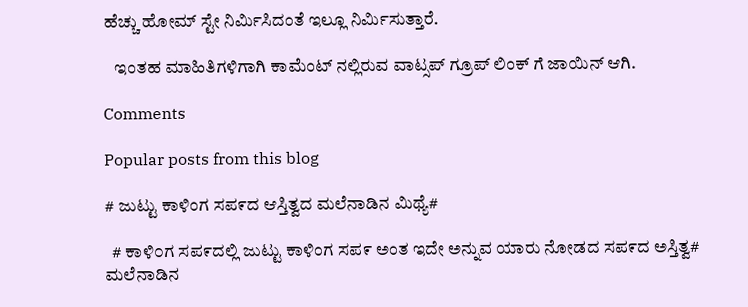ಹೆಚ್ಚು ಹೋಮ್ ಸ್ಟೇ ನಿರ್ಮಿಸಿದಂತೆ ಇಲ್ಲೂ ನಿರ್ಮಿಸುತ್ತಾರೆ.

   ಇಂತಹ ಮಾಹಿತಿಗಳಿಗಾಗಿ ಕಾಮೆಂಟ್ ನಲ್ಲಿರುವ ವಾಟ್ಸಪ್ ಗ್ರೂಪ್ ಲಿಂಕ್ ಗೆ ಜಾಯಿನ್ ಆಗಿ.

Comments

Popular posts from this blog

# ಜುಟ್ಟು ಕಾಳಿಂಗ ಸಪ೯ದ ಆಸ್ತಿತ್ವದ ಮಲೆನಾಡಿನ ಮಿಥ್ಯೆ#

  # ಕಾಳಿ೦ಗ ಸಪ೯ದಲ್ಲಿ ಜುಟ್ಟು ಕಾಳಿಂಗ ಸಪ೯ ಅಂತ ಇದೇ ಅನ್ನುವ ಯಾರು ನೋಡದ ಸಪ೯ದ ಅಸ್ತಿತ್ವ#    ಮಲೆನಾಡಿನ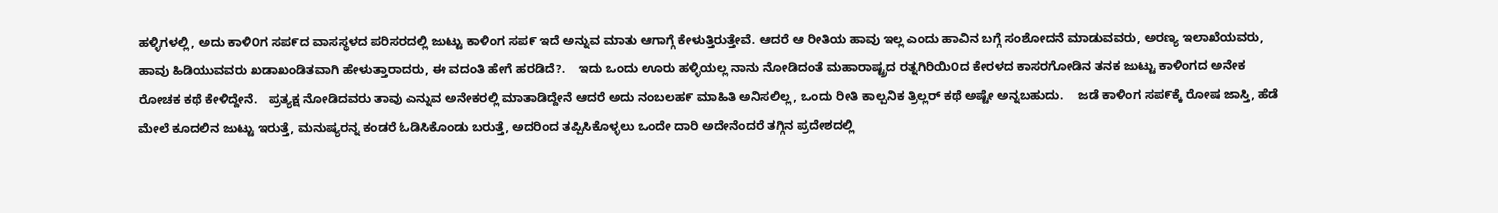ಹಳ್ಳಿಗಳಲ್ಲಿ, ಅದು ಕಾಳಿ೦ಗ ಸಪ೯ದ ವಾಸಸ್ಥಳದ ಪರಿಸರದಲ್ಲಿ ಜುಟ್ಟು ಕಾಳಿಂಗ ಸಪ೯ ಇದೆ ಅನ್ನುವ ಮಾತು ಆಗಾಗ್ಗೆ ಕೇಳುತ್ತಿರುತ್ತೇವೆ. ಆದರೆ ಆ ರೀತಿಯ ಹಾವು ಇಲ್ಲ ಎಂದು ಹಾವಿನ ಬಗ್ಗೆ ಸಂಶೋದನೆ ಮಾಡುವವರು, ಅರಣ್ಯ ಇಲಾಖೆಯವರು, ಹಾವು ಹಿಡಿಯುವವರು ಖಡಾಖಂಡಿತವಾಗಿ ಹೇಳುತ್ತಾರಾದರು, ಈ ವದಂತಿ ಹೇಗೆ ಹರಡಿದೆ?.    ಇದು ಒಂದು ಊರು ಹಳ್ಳಿಯಲ್ಲ ನಾನು ನೋಡಿದಂತೆ ಮಹಾರಾಷ್ಟ್ರದ ರತ್ನಗಿರಿಯಿ೦ದ ಕೇರಳದ ಕಾಸರಗೋಡಿನ ತನಕ ಜುಟ್ಟು ಕಾಳಿಂಗದ ಅನೇಕ ರೋಚಕ ಕಥೆ ಕೇಳಿದ್ದೇನೆ.   ಪ್ರತ್ಯಕ್ಷ ನೋಡಿದವರು ತಾವು ಎನ್ನುವ ಅನೇಕರಲ್ಲಿ ಮಾತಾಡಿದ್ದೇನೆ ಆದರೆ ಅದು ನಂಬಲಹ೯ ಮಾಹಿತಿ ಅನಿಸಲಿಲ್ಲ, ಒಂದು ರೀತಿ ಕಾಲ್ಪನಿಕ ತ್ರಿಲ್ಲರ್ ಕಥೆ ಅಷ್ಟೇ ಅನ್ನಬಹುದು.    ಜಡೆ ಕಾಳಿಂಗ ಸಪ೯ಕ್ಕೆ ರೋಷ ಜಾಸ್ತಿ, ಹೆಡೆ ಮೇಲೆ ಕೂದಲಿನ ಜುಟ್ಟು ಇರುತ್ತೆ, ಮನುಷ್ಯರನ್ನ ಕಂಡರೆ ಓಡಿಸಿಕೊಂಡು ಬರುತ್ತೆ, ಅದರಿಂದ ತಪ್ಪಿಸಿಕೊಳ್ಳಲು ಒಂದೇ ದಾರಿ ಅದೇನೆಂದರೆ ತಗ್ಗಿನ ಪ್ರದೇಶದಲ್ಲಿ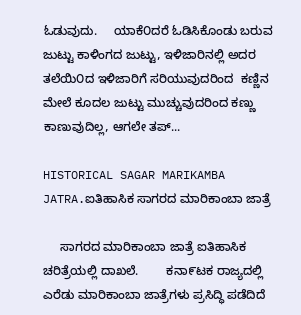ಓಡುವುದು.     ಯಾಕೆ೦ದರೆ ಓಡಿಸಿಕೊಂಡು ಬರುವ ಜುಟ್ಟು ಕಾಳಿಂಗದ ಜುಟ್ಟು, ಇಳಿಜಾರಿನಲ್ಲಿ ಅದರ ತಲೆಯಿ೦ದ ಇಳಿಜಾರಿಗೆ ಸರಿಯುವುದರಿಂದ  ಕಣ್ಣಿನ ಮೇಲೆ ಕೂದಲ ಜುಟ್ಟು ಮುಚ್ಚುವುದರಿಂದ ಕಣ್ಣು ಕಾಣುವುದಿಲ್ಲ, ಆಗಲೇ ತಪ್...

HISTORICAL SAGAR MARIKAMBA JATRA.ಐತಿಹಾಸಿಕ ಸಾಗರದ ಮಾರಿಕಾಂಬಾ ಜಾತ್ರೆ

     ಸಾಗರದ ಮಾರಿಕಾಂಬಾ ಜಾತ್ರೆ ಐತಿಹಾಸಿಕ ಚರಿತ್ರೆಯಲ್ಲಿ ದಾಖಲೆ.        ಕನಾ೯ಟಕ ರಾಜ್ಯದಲ್ಲಿ ಎರೆಡು ಮಾರಿಕಾಂಬಾ ಜಾತ್ರೆಗಳು ಪ್ರಸಿದ್ಧಿ ಪಡೆದಿದೆ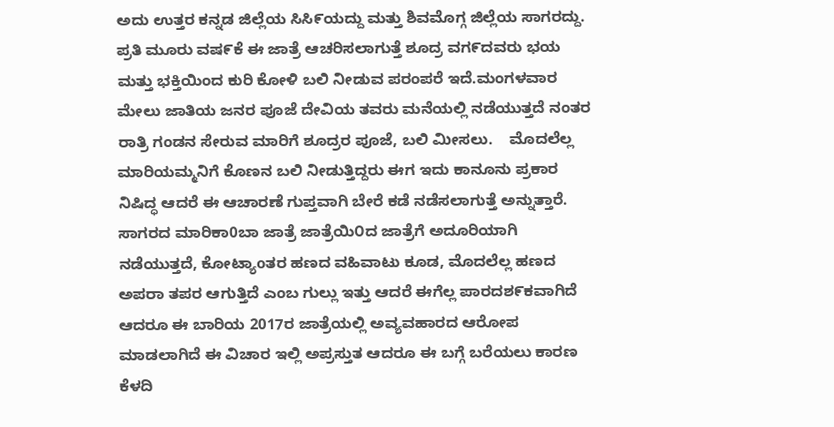ಅದು ಉತ್ತರ ಕನ್ನಡ ಜಿಲ್ಲೆಯ ಸಿಸಿ೯ಯದ್ದು ಮತ್ತು ಶಿವಮೊಗ್ಗ ಜಿಲ್ಲೆಯ ಸಾಗರದ್ದು.    ಪ್ರತಿ ಮೂರು ವಷ೯ಕೆ ಈ ಜಾತ್ರೆ ಆಚರಿಸಲಾಗುತ್ತೆ ಶೂದ್ರ ವಗ೯ದವರು ಭಯ ಮತ್ತು ಭಕ್ತಿಯಿಂದ ಕುರಿ ಕೋಳಿ ಬಲಿ ನೀಡುವ ಪರಂಪರೆ ಇದೆ.ಮಂಗಳವಾರ ಮೇಲು ಜಾತಿಯ ಜನರ ಪೂಜೆ ದೇವಿಯ ತವರು ಮನೆಯಲ್ಲಿ ನಡೆಯುತ್ತದೆ ನಂತರ ರಾತ್ರಿ ಗಂಡನ ಸೇರುವ ಮಾರಿಗೆ ಶೂದ್ರರ ಪೂಜೆ, ಬಲಿ ಮೀಸಲು.    ಮೊದಲೆಲ್ಲ ಮಾರಿಯಮ್ಮನಿಗೆ ಕೊಣನ ಬಲಿ ನೀಡುತ್ತಿದ್ದರು ಈಗ ಇದು ಕಾನೂನು ಪ್ರಕಾರ ನಿಷಿದ್ಧ ಆದರೆ ಈ ಆಚಾರಣೆ ಗುಪ್ತವಾಗಿ ಬೇರೆ ಕಡೆ ನಡೆಸಲಾಗುತ್ತೆ ಅನ್ನುತ್ತಾರೆ.    ಸಾಗರದ ಮಾರಿಕಾ0ಬಾ ಜಾತ್ರೆ ಜಾತ್ರೆಯಿ೦ದ ಜಾತ್ರೆಗೆ ಅದೂರಿಯಾಗಿ ನಡೆಯುತ್ತದೆ, ಕೋಟ್ಯಾoತರ ಹಣದ ವಹಿವಾಟು ಕೂಡ, ಮೊದಲೆಲ್ಲ ಹಣದ ಅಪರಾ ತಪರ ಆಗುತ್ತಿದೆ ಎಂಬ ಗುಲ್ಲು ಇತ್ತು ಆದರೆ ಈಗೆಲ್ಲ ಪಾರದಶ೯ಕವಾಗಿದೆ ಆದರೂ ಈ ಬಾರಿಯ 2017ರ ಜಾತ್ರೆಯಲ್ಲಿ ಅವ್ಯವಹಾರದ ಆರೋಪ ಮಾಡಲಾಗಿದೆ ಈ ವಿಚಾರ ಇಲ್ಲಿ ಅಪ್ರಸ್ತುತ ಆದರೂ ಈ ಬಗ್ಗೆ ಬರೆಯಲು ಕಾರಣ ಕೆಳದಿ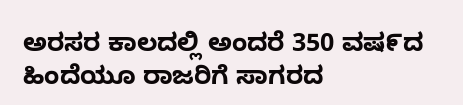ಅರಸರ ಕಾಲದಲ್ಲಿ ಅಂದರೆ 350 ವಷ೯ದ ಹಿಂದೆಯೂ ರಾಜರಿಗೆ ಸಾಗರದ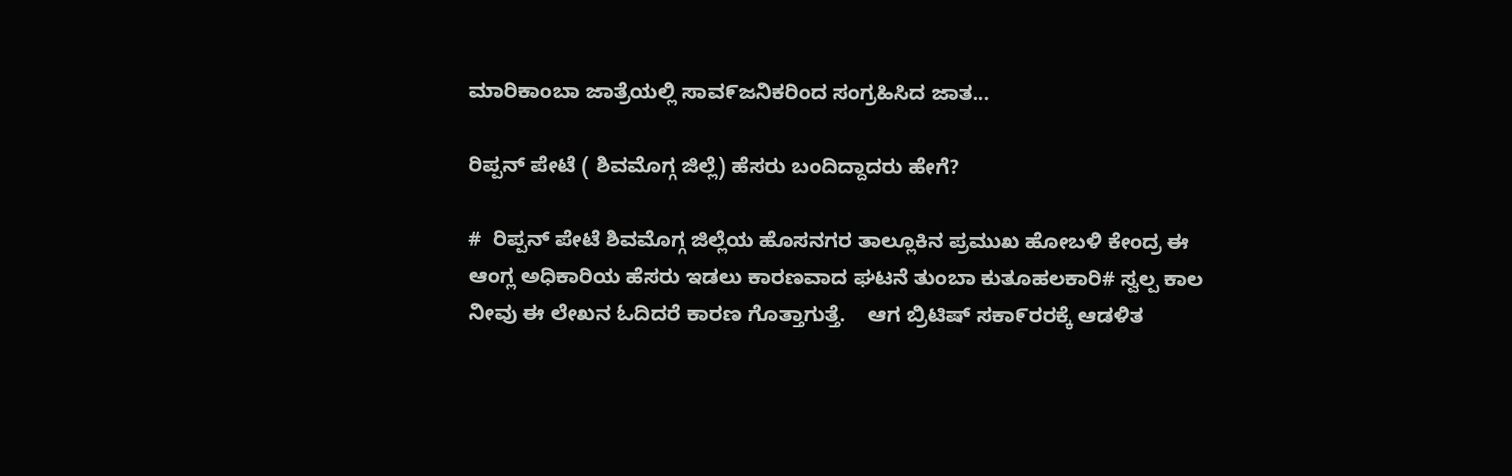ಮಾರಿಕಾಂಬಾ ಜಾತ್ರೆಯಲ್ಲಿ ಸಾವ೯ಜನಿಕರಿಂದ ಸಂಗ್ರಹಿಸಿದ ಜಾತ...

ರಿಪ್ಪನ್ ಪೇಟೆ ( ಶಿವಮೊಗ್ಗ ಜಿಲ್ಲೆ) ಹೆಸರು ಬಂದಿದ್ದಾದರು ಹೇಗೆ?

#  ರಿಪ್ಪನ್ ಪೇಟೆ ಶಿವಮೊಗ್ಗ ಜಿಲ್ಲೆಯ ಹೊಸನಗರ ತಾಲ್ಲೂಕಿನ ಪ್ರಮುಖ ಹೋಬಳಿ ಕೇಂದ್ರ ಈ ಆಂಗ್ಲ ಅಧಿಕಾರಿಯ ಹೆಸರು ಇಡಲು ಕಾರಣವಾದ ಘಟನೆ ತುಂಬಾ ಕುತೂಹಲಕಾರಿ# ಸ್ವಲ್ಪ ಕಾಲ ನೀವು ಈ ಲೇಖನ ಓದಿದರೆ ಕಾರಣ ಗೊತ್ತಾಗುತ್ತೆ.    ಆಗ ಬ್ರಿಟಿಷ್ ಸಕಾ೯ರರಕ್ಕೆ ಆಡಳಿತ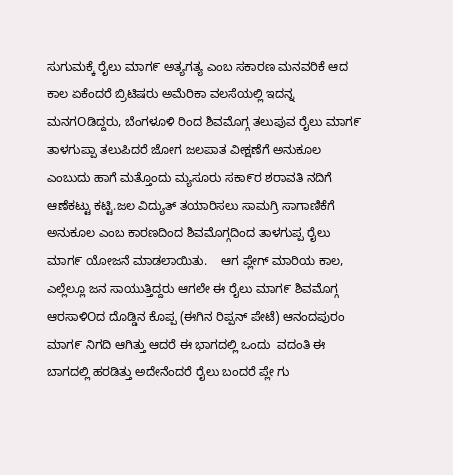ಸುಗುಮಕ್ಕೆ ರೈಲು ಮಾಗ೯ ಅತ್ಯಗತ್ಯ ಎಂಬ ಸಕಾರಣ ಮನವರಿಕೆ ಆದ ಕಾಲ ಏಕೆಂದರೆ ಬ್ರಿಟಿಷರು ಅಮೆರಿಕಾ ವಲಸೆಯಲ್ಲಿ ಇದನ್ನ ಮನಗOಡಿದ್ದರು, ಬೆಂಗಳೂಳಿ ರಿಂದ ಶಿವಮೊಗ್ಗ ತಲುಪುವ ರೈಲು ಮಾಗ೯ ತಾಳಗುಪ್ಪಾ ತಲುಪಿದರೆ ಜೋಗ ಜಲಪಾತ ವೀಕ್ಷಣೆಗೆ ಅನುಕೂಲ ಎಂಬುದು ಹಾಗೆ ಮತ್ತೊಂದು ಮ್ಯಸೂರು ಸಕಾ೯ರ ಶರಾವತಿ ನದಿಗೆ ಆಣೆಕಟ್ಟು ಕಟ್ಟಿ.ಜಲ ವಿದ್ಯುತ್ ತಯಾರಿಸಲು ಸಾಮಗ್ರಿ ಸಾಗಾಣಿಕೆಗೆ ಅನುಕೂಲ ಎಂಬ ಕಾರಣದಿಂದ ಶಿವಮೊಗ್ಗದಿಂದ ತಾಳಗುಪ್ಪ ರೈಲು ಮಾಗ೯ ಯೋಜನೆ ಮಾಡಲಾಯಿತು.    ಆಗ ಪ್ಲೇಗ್ ಮಾರಿಯ ಕಾಲ, ಎಲ್ಲೆಲ್ಲೂ ಜನ ಸಾಯುತ್ತಿದ್ದರು ಆಗಲೇ ಈ ರೈಲು ಮಾಗ೯ ಶಿವಮೊಗ್ಗ ಆರಸಾಳಿOದ ದೊಡ್ಡಿನ ಕೊಪ್ಪ (ಈಗಿನ ರಿಪ್ಪನ್ ಪೇಟೆ) ಆನಂದಪುರಂ ಮಾಗ೯ ನಿಗದಿ ಆಗಿತ್ತು ಆದರೆ ಈ ಭಾಗದಲ್ಲಿ ಒಂದು  ವದಂತಿ ಈ ಬಾಗದಲ್ಲಿ ಹರಡಿತ್ತು ಅದೇನೆಂದರೆ ರೈಲು ಬಂದರೆ ಪ್ಲೇ ಗು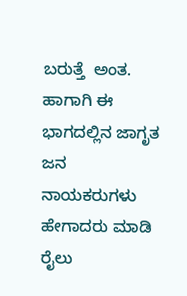ಬರುತ್ತೆ  ಅಂತ.    ಹಾಗಾಗಿ ಈ ಭಾಗದಲ್ಲಿನ ಜಾಗೃತ ಜನ ನಾಯಕರುಗಳು ಹೇಗಾದರು ಮಾಡಿ ರೈಲು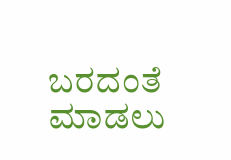ಬರದಂತೆ ಮಾಡಲು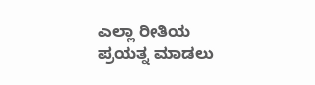ಎಲ್ಲಾ ರೀತಿಯ ಪ್ರಯತ್ನ ಮಾಡಲು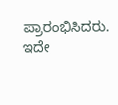ಪ್ರಾರಂಭಿಸಿದರು.     ಇದೇ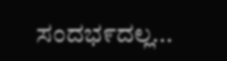ಸಂದಭ೯ದಲ್ಲ...